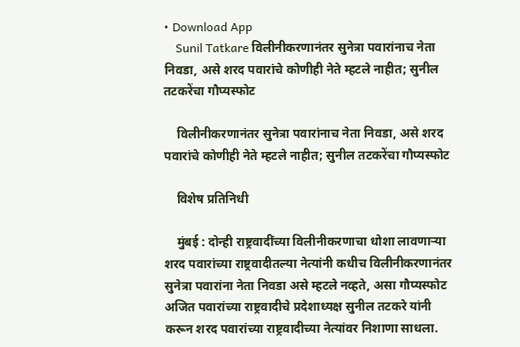• Download App
    Sunil Tatkare विलीनीकरणानंतर सुनेत्रा पवारांनाच नेता निवडा, असे शरद पवारांचे कोणीही नेते म्हटले नाहीत; सुनील तटकरेंचा गौप्यस्फोट

    विलीनीकरणानंतर सुनेत्रा पवारांनाच नेता निवडा, असे शरद पवारांचे कोणीही नेते म्हटले नाहीत; सुनील तटकरेंचा गौप्यस्फोट

    विशेष प्रतिनिधी

    मुंबई : दोन्ही राष्ट्रवादींच्या विलीनीकरणाचा धोशा लावणाऱ्या शरद पवारांच्या राष्ट्रवादीतल्या नेत्यांनी कधीच विलीनीकरणानंतर सुनेत्रा पवारांना नेता निवडा असे म्हटले नव्हते, असा गौप्यस्फोट अजित पवारांच्या राष्ट्रवादीचे प्रदेशाध्यक्ष सुनील तटकरे यांनी करून शरद पवारांच्या राष्ट्रवादीच्या नेत्यांवर निशाणा साधला.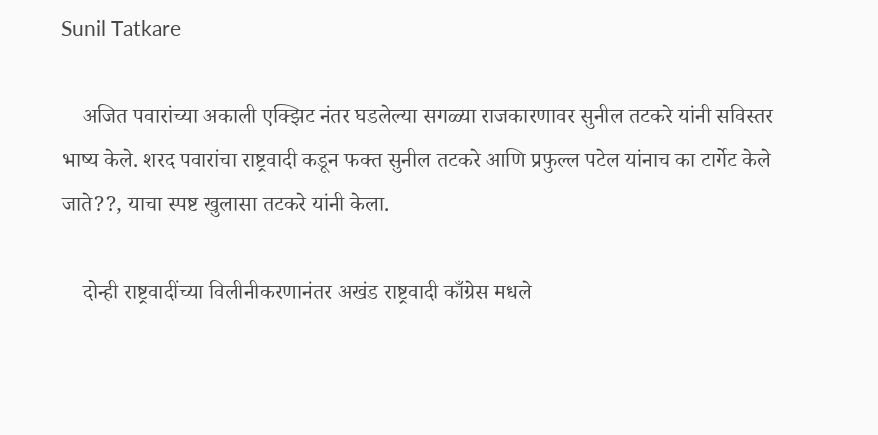Sunil Tatkare

    अजित पवारांच्या अकाली एक्झिट नंतर घडलेल्या सगळ्या राजकारणावर सुनील तटकरे यांनी सविस्तर भाष्य केले. शरद पवारांचा राष्ट्रवादी कडून फक्त सुनील तटकरे आणि प्रफुल्ल पटेल यांनाच का टार्गेट केले जाते??, याचा स्पष्ट खुलासा तटकरे यांनी केला.

    दोन्ही राष्ट्रवादींच्या विलीनीकरणानंतर अखंड राष्ट्रवादी काँग्रेस मधले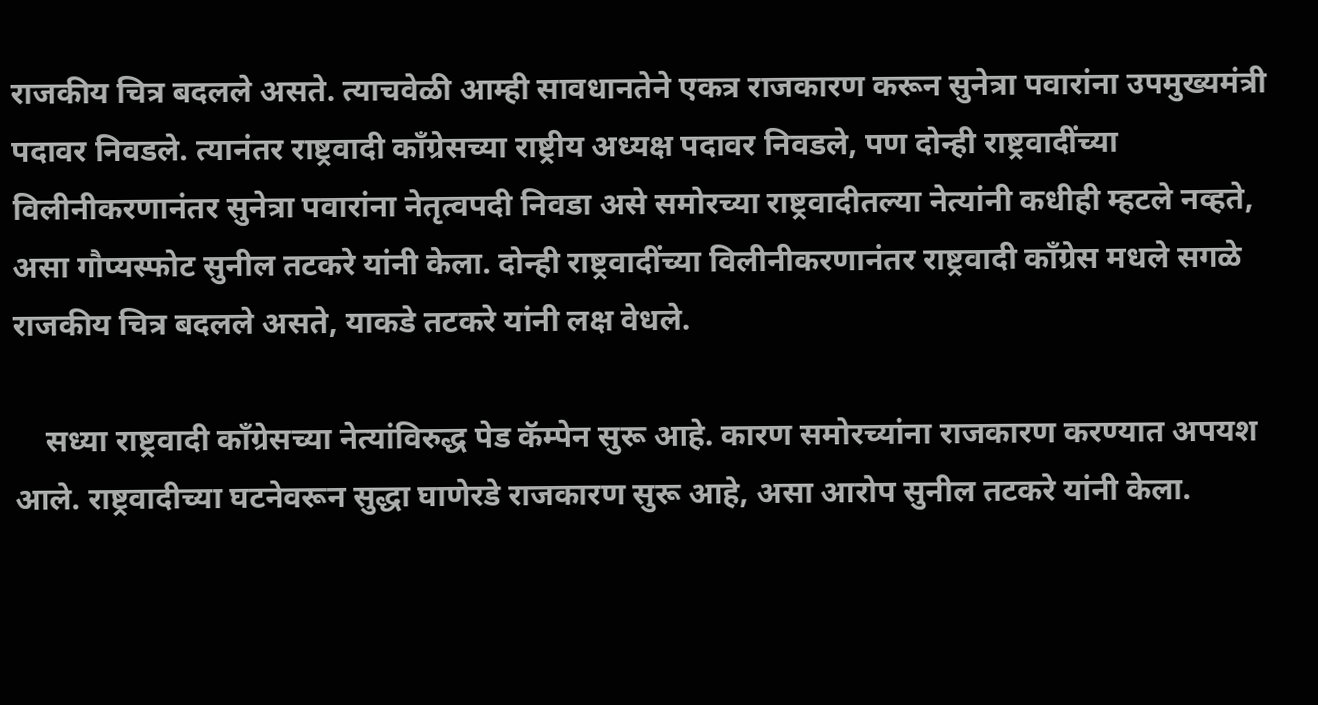राजकीय चित्र बदलले असते. त्याचवेळी आम्ही सावधानतेने एकत्र राजकारण करून सुनेत्रा पवारांना उपमुख्यमंत्री पदावर निवडले. त्यानंतर राष्ट्रवादी काँग्रेसच्या राष्ट्रीय अध्यक्ष पदावर निवडले, पण दोन्ही राष्ट्रवादींच्या विलीनीकरणानंतर सुनेत्रा पवारांना नेतृत्वपदी निवडा असे समोरच्या राष्ट्रवादीतल्या नेत्यांनी कधीही म्हटले नव्हते, असा गौप्यस्फोट सुनील तटकरे यांनी केला. दोन्ही राष्ट्रवादींच्या विलीनीकरणानंतर राष्ट्रवादी काँग्रेस मधले सगळे राजकीय चित्र बदलले असते, याकडे तटकरे यांनी लक्ष वेधले.

    सध्या राष्ट्रवादी काँग्रेसच्या नेत्यांविरुद्ध पेड कॅम्पेन सुरू आहे. कारण समोरच्यांना राजकारण करण्यात अपयश आले. राष्ट्रवादीच्या घटनेवरून सुद्धा घाणेरडे राजकारण सुरू आहे, असा आरोप सुनील तटकरे यांनी केला.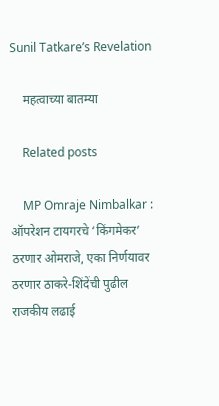Sunil Tatkare’s Revelation

    महत्वाच्या बातम्या

    Related posts

    MP Omraje Nimbalkar : ऑपरेशन टायगरचे ‘किंगमेकर’ ठरणार ओमराजे, एका निर्णयावर ठरणार ठाकरे-शिंदेंची पुढील राजकीय लढाई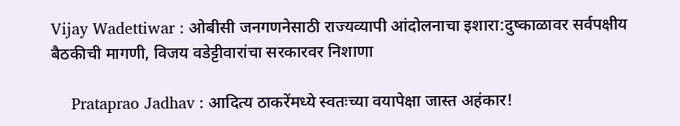Vijay Wadettiwar : ओबीसी जनगणनेसाठी राज्यव्यापी आंदोलनाचा इशारा:दुष्काळावर सर्वपक्षीय बैठकीची मागणी, विजय वडेट्टीवारांचा सरकारवर निशाणा

    Prataprao Jadhav : आदित्य ठाकरेंमध्ये स्वतःच्या वयापेक्षा जास्त अहंकार!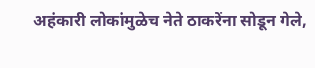अहंकारी लोकांमुळेच नेते ठाकरेंना सोडून गेले,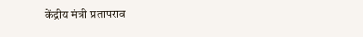केंद्रीय मंत्री प्रतापराव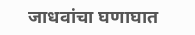जाधवांचा घणाघात